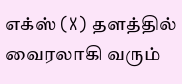எக்ஸ் (X) தளத்தில் வைரலாகி வரும்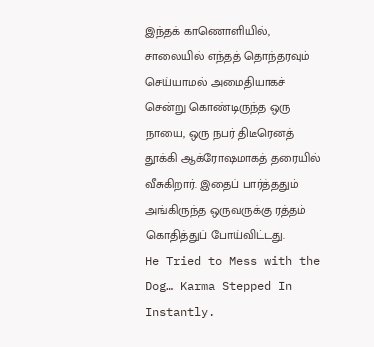இந்தக் காணொளியில், சாலையில் எந்தத் தொந்தரவும் செய்யாமல் அமைதியாகச் சென்று கொண்டிருந்த ஒரு நாயை, ஒரு நபர் திடீரெனத் தூக்கி ஆக்ரோஷமாகத் தரையில் வீசுகிறார். இதைப் பார்த்ததும் அங்கிருந்த ஒருவருக்கு ரத்தம் கொதித்துப் போய்விட்டது.
He Tried to Mess with the Dog… Karma Stepped In Instantly.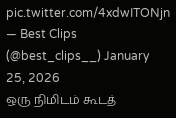pic.twitter.com/4xdwITONjn
— Best Clips (@best_clips__) January 25, 2026
ஒரு நிமிடம் கூடத்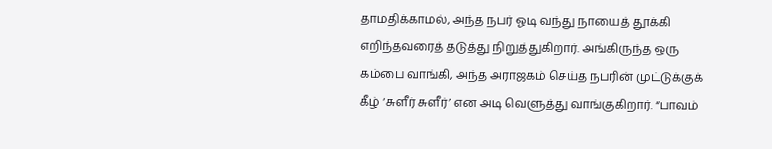தாமதிக்காமல், அந்த நபர் ஓடி வந்து நாயைத் தூக்கி எறிந்தவரைத் தடுத்து நிறுத்துகிறார். அங்கிருந்த ஒரு கம்பை வாங்கி, அந்த அராஜகம் செய்த நபரின் முட்டுக்குக் கீழ் ‘சுளீர் சுளீர்’ என அடி வெளுத்து வாங்குகிறார். “பாவம்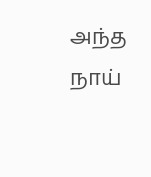அந்த நாய்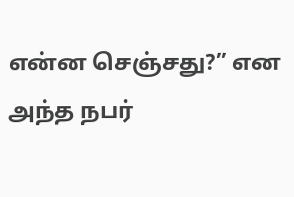என்ன செஞ்சது?” என அந்த நபர்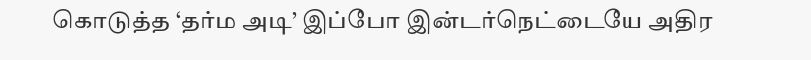கொடுத்த ‘தர்ம அடி’ இப்போ இன்டர்நெட்டையே அதிர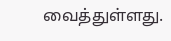வைத்துள்ளது.